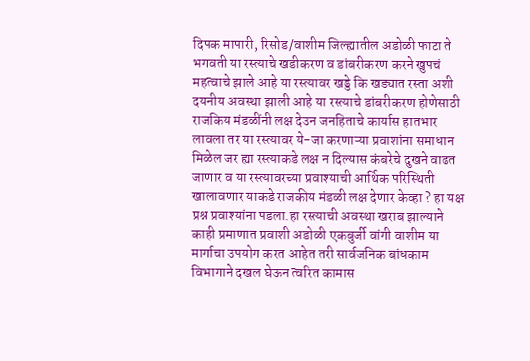दिपक मापारी, रिसोड/वाशीम जिल्ह्यातील अडोळी फाटा ते भगवती या रस्त्याचे खडीकरण व डांबरीकरण करने खुपचं महत्वाचे झाले आहे या रस्त्यावर खड्डे कि खड्यात रस्ता अशी दयनीय अवस्था झाली आहे या रस्त्याचे डांबरीकरण होणेसाठी राजकिय मंडळींनी लक्ष देउन जनहिताचे कार्यास हातभार लावला तर या रस्त्यावर ये-जा करणाऱ्या प्रवाशांना समाधान मिळेल जर ह्या रस्त्याकडे लक्ष न दिल्यास कंबरेचे दुखने वाढत जाणार व या रस्त्यावरच्या प्रवाश्याची आर्थिक परिस्थिती खालावणार याकडे राजकीय मंडळी लक्ष देणार केव्हा ? हा यक्ष प्रश्न प्रवाश्यांना पडला.हा रस्त्याची अवस्था खराब झाल्याने काही प्रमाणात प्रवाशी अडोळी एकबुर्जी वांगी वाशीम या मार्गाचा उपयोग करत आहेत तरी सार्वजनिक बांधकाम विभागाने दखल घेऊन त्वरित कामास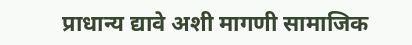प्राधान्य द्यावे अशी मागणी सामाजिक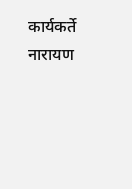कार्यकर्ते नारायण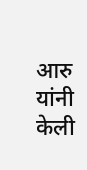आरु यांनी केली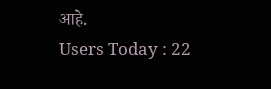आहे.
Users Today : 22